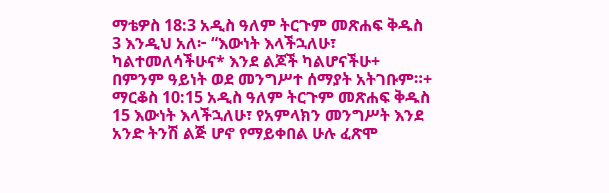ማቴዎስ 18:3 አዲስ ዓለም ትርጉም መጽሐፍ ቅዱስ 3 እንዲህ አለ፦ “እውነት እላችኋለሁ፣ ካልተመለሳችሁና* እንደ ልጆች ካልሆናችሁ+ በምንም ዓይነት ወደ መንግሥተ ሰማያት አትገቡም።+ ማርቆስ 10:15 አዲስ ዓለም ትርጉም መጽሐፍ ቅዱስ 15 እውነት እላችኋለሁ፣ የአምላክን መንግሥት እንደ አንድ ትንሽ ልጅ ሆኖ የማይቀበል ሁሉ ፈጽሞ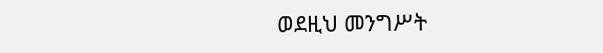ወደዚህ መንግሥት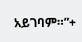አይገባም።”+